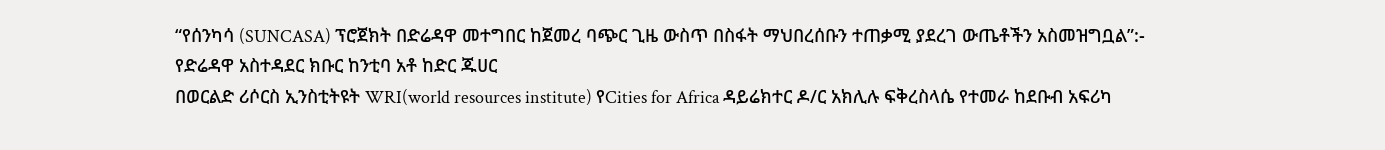“የሰንካሳ (SUNCASA) ፕሮጀክት በድሬዳዋ መተግበር ከጀመረ ባጭር ጊዜ ውስጥ በስፋት ማህበረሰቡን ተጠቃሚ ያደረገ ውጤቶችን አስመዝግቧል”:- የድሬዳዋ አስተዳደር ክቡር ከንቲባ አቶ ከድር ጁሀር
በወርልድ ሪሶርስ ኢንስቲትዩት WRI(world resources institute) የCities for Africa ዳይሬክተር ዶ/ር አክሊሉ ፍቅረስላሴ የተመራ ከደቡብ አፍሪካ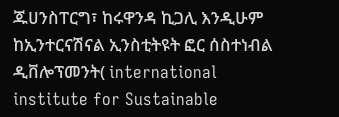ጁሀንስፐርግ፣ ከሩዋንዳ ኪጋሊ እንዲሁም ከኢንተርናሽናል ኢንስቲትዩት ፎር ሰስተነብል ዲቨሎፕመንት( international institute for Sustainable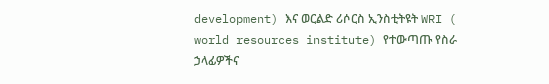development) እና ወርልድ ሪሶርስ ኢንስቲትዩት WRI ( world resources institute) የተውጣጡ የስራ ኃላፊዎችና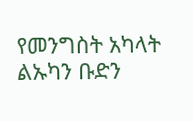የመንግስት አካላት ልኡካን ቡድን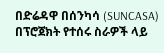በድሬዳዋ በሰንካሳ (SUNCASA) በፕሮጀክት የተሰሩ ስራዎች ላይ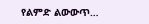የልምድ ልውውጥ…